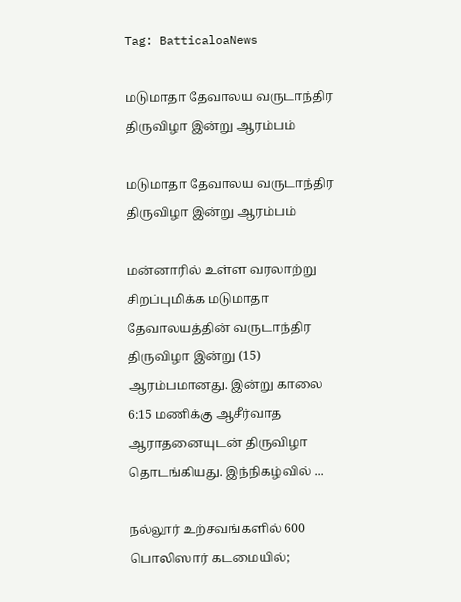Tag: BatticaloaNews

மடுமாதா தேவாலய வருடாந்திர திருவிழா இன்று ஆரம்பம்

மடுமாதா தேவாலய வருடாந்திர திருவிழா இன்று ஆரம்பம்

மன்னாரில் உள்ள வரலாற்று சிறப்புமிக்க மடுமாதா தேவாலயத்தின் வருடாந்திர திருவிழா இன்று (15) ஆரம்பமானது. இன்று காலை 6:15 மணிக்கு ஆசீர்வாத ஆராதனையுடன் திருவிழா தொடங்கியது. இந்நிகழ்வில் ...

நல்லூர் உற்சவங்களில் 600 பொலிஸார் கடமையில்;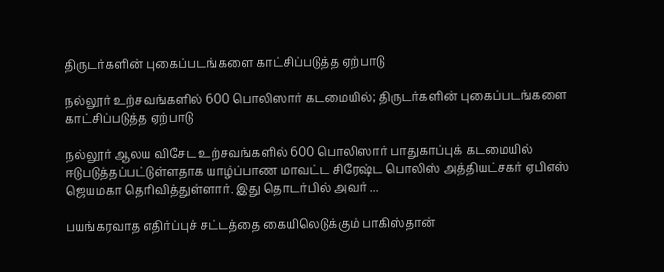திருடர்களின் புகைப்படங்களை காட்சிப்படுத்த ஏற்பாடு

நல்லூர் உற்சவங்களில் 600 பொலிஸார் கடமையில்; திருடர்களின் புகைப்படங்களை காட்சிப்படுத்த ஏற்பாடு

நல்லூர் ஆலய விசேட உற்சவங்களில் 600 பொலிஸார் பாதுகாப்புக் கடமையில் ஈடுபடுத்தப்பட்டுள்ளதாக யாழ்ப்பாண மாவட்ட சிரேஷ்ட பொலிஸ் அத்தியட்சகர் ஏபிஎஸ் ஜெயமகா தெரிவித்துள்ளார். இது தொடர்பில் அவர் ...

பயங்கரவாத எதிர்ப்புச் சட்டத்தை கையிலெடுக்கும் பாகிஸ்தான்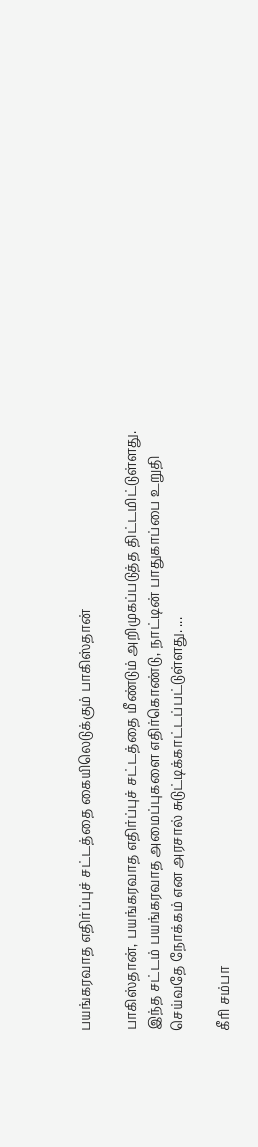பயங்கரவாத எதிர்ப்புச் சட்டத்தை கையிலெடுக்கும் பாகிஸ்தான்

பாகிஸ்தான், பயங்கரவாத எதிர்ப்புச் சட்டத்தை மீண்டும் அறிமுகப்படுத்த திட்டமிட்டுள்ளது. இந்த சட்டம் பயங்கரவாத அமைப்புகளை எதிர்கொண்டு, நாட்டின் பாதுகாப்பை உறுதி செய்வதே நோக்கம் என அரசால் சுடுட்டிக்காட்டப்பட்டுள்ளது. ...

கீரி சம்பா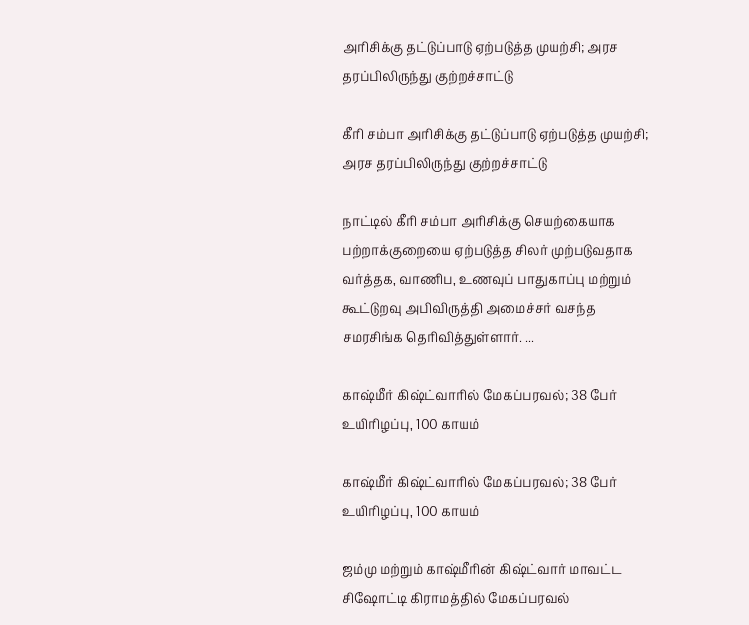அரிசிக்கு தட்டுப்பாடு ஏற்படுத்த முயற்சி; அரச தரப்பிலிருந்து குற்றச்சாட்டு

கீரி சம்பா அரிசிக்கு தட்டுப்பாடு ஏற்படுத்த முயற்சி; அரச தரப்பிலிருந்து குற்றச்சாட்டு

நாட்டில் கீரி சம்பா அரிசிக்கு செயற்கையாக பற்றாக்குறையை ஏற்படுத்த சிலர் முற்படுவதாக வர்த்தக, வாணிப, உணவுப் பாதுகாப்பு மற்றும் கூட்டுறவு அபிவிருத்தி அமைச்சர் வசந்த சமரசிங்க தெரிவித்துள்ளார். ...

காஷ்மீர் கிஷ்ட்வாரில் மேகப்பரவல்; 38 பேர் உயிரிழப்பு, 100 காயம்

காஷ்மீர் கிஷ்ட்வாரில் மேகப்பரவல்; 38 பேர் உயிரிழப்பு, 100 காயம்

ஜம்மு மற்றும் காஷ்மீரின் கிஷ்ட்வார் மாவட்ட சிஷோட்டி கிராமத்தில் மேகப்பரவல்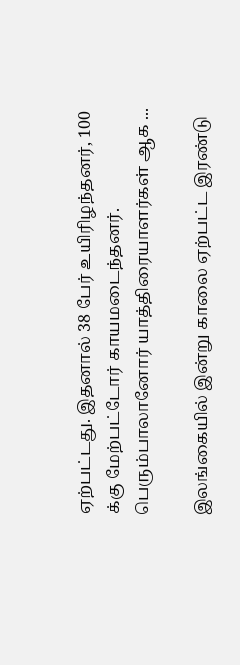ஏற்பட்டது. இதனால் 38 பேர் உயிரிழந்தனர், 100 க்கு மேற்பட்டோர் காயமடைந்தனர். பெரும்பாலானோர் யாத்திரையாளர்கள் ஆக ...

இலங்கையில் இன்று காலை ஏற்பட்ட இரண்டு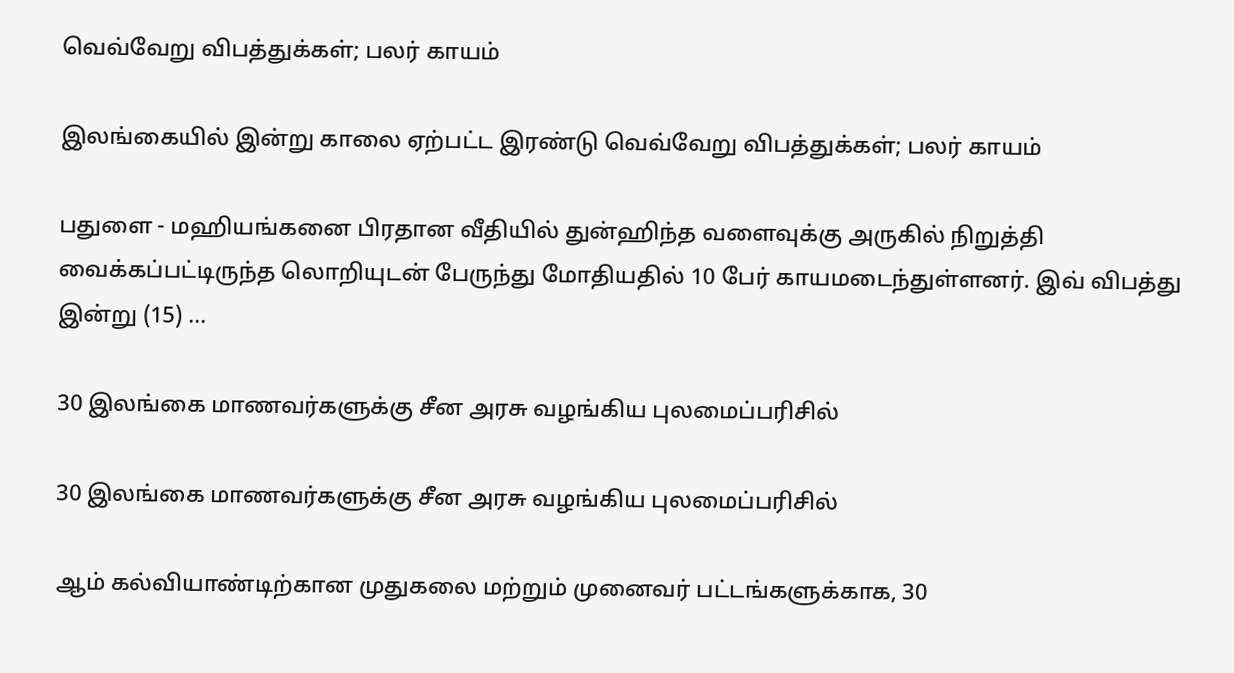வெவ்வேறு விபத்துக்கள்; பலர் காயம்

இலங்கையில் இன்று காலை ஏற்பட்ட இரண்டு வெவ்வேறு விபத்துக்கள்; பலர் காயம்

பதுளை - மஹியங்கனை பிரதான வீதியில் துன்ஹிந்த வளைவுக்கு அருகில் நிறுத்தி வைக்கப்பட்டிருந்த லொறியுடன் பேருந்து மோதியதில் 10 பேர் காயமடைந்துள்ளனர். இவ் விபத்து இன்று (15) ...

30 இலங்கை மாணவர்களுக்கு சீன அரசு வழங்கிய புலமைப்பரிசில்

30 இலங்கை மாணவர்களுக்கு சீன அரசு வழங்கிய புலமைப்பரிசில்

ஆம் கல்வியாண்டிற்கான முதுகலை மற்றும் முனைவர் பட்டங்களுக்காக, 30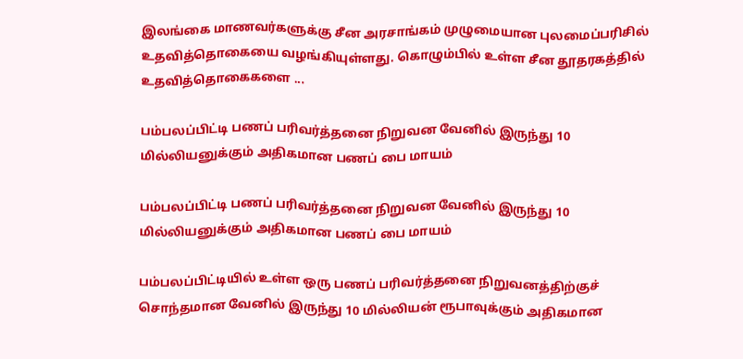இலங்கை மாணவர்களுக்கு சீன அரசாங்கம் முழுமையான புலமைப்பரிசில் உதவித்தொகையை வழங்கியுள்ளது. கொழும்பில் உள்ள சீன தூதரகத்தில் உதவித்தொகைகளை ...

பம்பலப்பிட்டி பணப் பரிவர்த்தனை நிறுவன வேனில் இருந்து 10 மில்லியனுக்கும் அதிகமான பணப் பை மாயம்

பம்பலப்பிட்டி பணப் பரிவர்த்தனை நிறுவன வேனில் இருந்து 10 மில்லியனுக்கும் அதிகமான பணப் பை மாயம்

பம்பலப்பிட்டியில் உள்ள ஒரு பணப் பரிவர்த்தனை நிறுவனத்திற்குச் சொந்தமான வேனில் இருந்து 10 மில்லியன் ரூபாவுக்கும் அதிகமான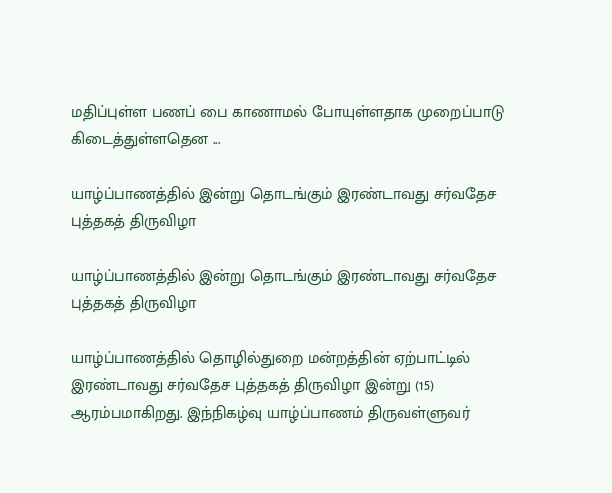மதிப்புள்ள பணப் பை காணாமல் போயுள்ளதாக முறைப்பாடு கிடைத்துள்ளதென ...

யாழ்ப்பாணத்தில் இன்று தொடங்கும் இரண்டாவது சர்வதேச புத்தகத் திருவிழா

யாழ்ப்பாணத்தில் இன்று தொடங்கும் இரண்டாவது சர்வதேச புத்தகத் திருவிழா

யாழ்ப்பாணத்தில் தொழில்துறை மன்றத்தின் ஏற்பாட்டில் இரண்டாவது சர்வதேச புத்தகத் திருவிழா இன்று (15) ஆரம்பமாகிறது. இந்நிகழ்வு யாழ்ப்பாணம் திருவள்ளுவர்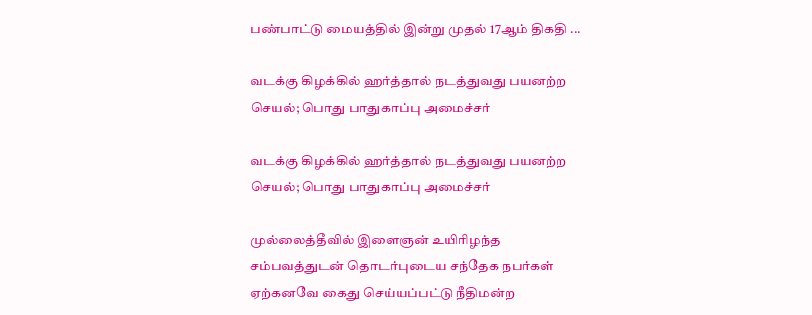பண்பாட்டு மையத்தில் இன்று முதல் 17ஆம் திகதி ...

வடக்கு கிழக்கில் ஹர்த்தால் நடத்துவது பயனற்ற செயல்; பொது பாதுகாப்பு அமைச்சர்

வடக்கு கிழக்கில் ஹர்த்தால் நடத்துவது பயனற்ற செயல்; பொது பாதுகாப்பு அமைச்சர்

முல்லைத்தீவில் இளைஞன் உயிரிழந்த சம்பவத்துடன் தொடர்புடைய சந்தேக நபர்கள் ஏற்கனவே கைது செய்யப்பட்டு நீதிமன்ற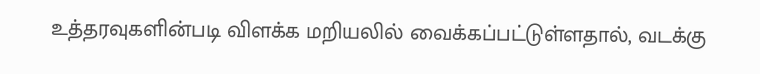உத்தரவுகளின்படி விளக்க மறியலில் வைக்கப்பட்டுள்ளதால், வடக்கு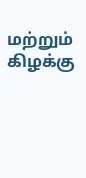மற்றும் கிழக்கு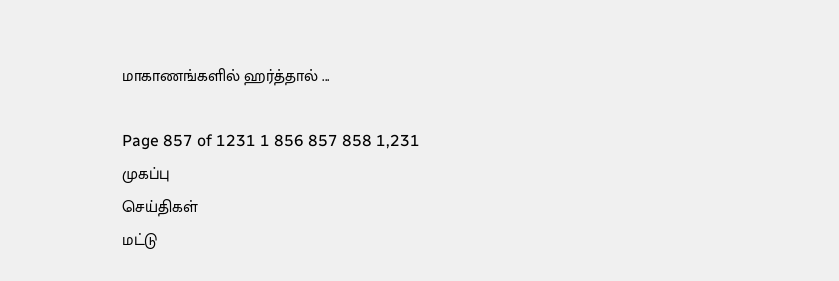மாகாணங்களில் ஹர்த்தால் ...

Page 857 of 1231 1 856 857 858 1,231
முகப்பு
செய்திகள்
மட்டு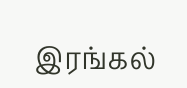இரங்கல்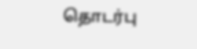தொடர்பு